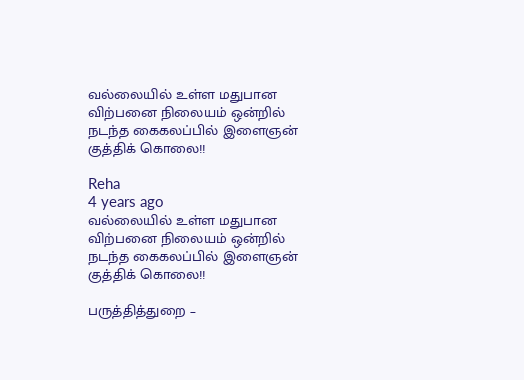வல்லையில் உள்ள மதுபான விற்பனை நிலையம் ஒன்றில் நடந்த கைகலப்பில் இளைஞன் குத்திக் கொலை!!

Reha
4 years ago
வல்லையில் உள்ள மதுபான விற்பனை நிலையம் ஒன்றில் நடந்த கைகலப்பில் இளைஞன் குத்திக் கொலை!!

பருத்தித்துறை –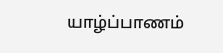யாழ்ப்பாணம்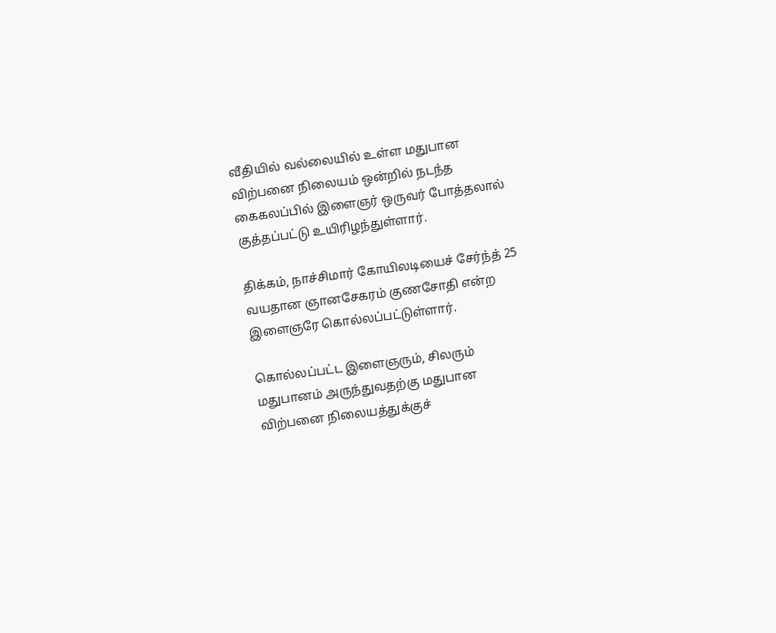வீதியில் வல்லையில் உள்ள மதுபான விற்பனை நிலையம் ஒன்றில் நடந்த கைகலப்பில் இளைஞர் ஒருவர் போத்தலால் குத்தப்பட்டு உயிரிழந்துள்ளார்.

திக்கம், நாச்சிமார் கோயிலடியைச் சேர்ந்த் 25 வயதான ஞானசேகரம் குணசோதி என்ற இளைஞரே கொல்லப்பட்டுள்ளார்.

கொல்லப்பட்ட இளைஞரும், சிலரும் மதுபானம் அருந்துவதற்கு மதுபான விற்பனை நிலையத்துக்குச்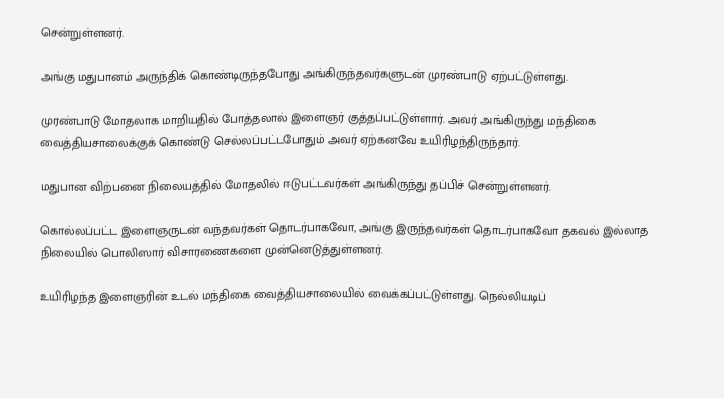சென்றுள்ளனர்.

அங்கு மதுபானம் அருந்திக் கொண்டிருந்தபோது அங்கிருந்தவர்களுடன் முரண்பாடு ஏற்பட்டுள்ளது.

முரண்பாடு மோதலாக மாறியதில் போத்தலால் இளைஞர் குத்தப்பட்டுள்ளார். அவர் அங்கிருந்து மந்திகை வைத்தியசாலைக்குக் கொண்டு செல்லப்பட்டபோதும் அவர் ஏற்கனவே உயிரிழந்திருந்தார்.

மதுபான விற்பனை நிலையத்தில் மோதலில் ஈடுபட்டவர்கள் அங்கிருந்து தப்பிச் சென்றுள்ளனர்.

கொல்லப்பட்ட இளைஞருடன் வந்தவர்கள் தொடர்பாகவோ, அங்கு இருந்தவர்கள் தொடர்பாகவோ தகவல் இல்லாத நிலையில் பொலிஸார் விசாரணைகளை முன்னெடுத்துள்ளனர்.

உயிரிழந்த இளைஞரின் உடல் மந்திகை வைத்தியசாலையில் வைக்கப்பட்டுள்ளது. நெல்லியடிப்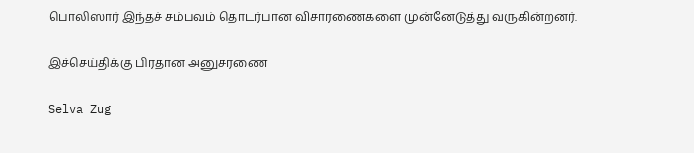பொலிஸார் இந்தச் சம்பவம் தொடர்பான விசாரணைகளை முன்னேடுத்து வருகின்றனர்.

இச்செய்திக்கு பிரதான அனுசரணை

Selva Zug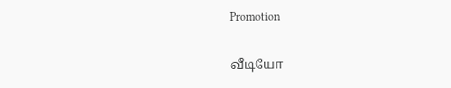Promotion

வீடியோ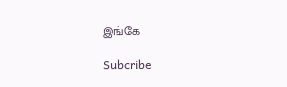இங்கே

Subcribe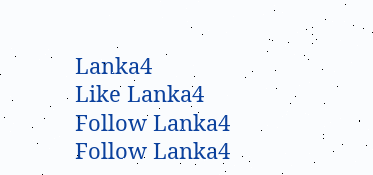Lanka4
Like Lanka4
Follow Lanka4
Follow Lanka4